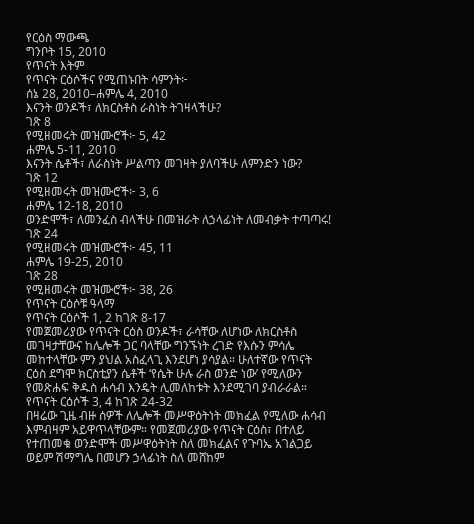የርዕስ ማውጫ
ግንቦት 15, 2010
የጥናት እትም
የጥናት ርዕሶችና የሚጠኑበት ሳምንት፦
ሰኔ 28, 2010–ሐምሌ 4, 2010
እናንት ወንዶች፣ ለክርስቶስ ራስነት ትገዛላችሁ?
ገጽ 8
የሚዘመሩት መዝሙሮች፦ 5, 42
ሐምሌ 5-11, 2010
እናንት ሴቶች፣ ለራስነት ሥልጣን መገዛት ያለባችሁ ለምንድን ነው?
ገጽ 12
የሚዘመሩት መዝሙሮች፦ 3, 6
ሐምሌ 12-18, 2010
ወንድሞች፣ ለመንፈስ ብላችሁ በመዝራት ለኃላፊነት ለመብቃት ተጣጣሩ!
ገጽ 24
የሚዘመሩት መዝሙሮች፦ 45, 11
ሐምሌ 19-25, 2010
ገጽ 28
የሚዘመሩት መዝሙሮች፦ 38, 26
የጥናት ርዕሶቹ ዓላማ
የጥናት ርዕሶች 1, 2 ከገጽ 8-17
የመጀመሪያው የጥናት ርዕስ ወንዶች፣ ራሳቸው ለሆነው ለክርስቶስ መገዛታቸውና ከሌሎች ጋር ባላቸው ግንኙነት ረገድ የእሱን ምሳሌ መከተላቸው ምን ያህል አስፈላጊ እንደሆነ ያሳያል። ሁለተኛው የጥናት ርዕስ ደግሞ ክርስቲያን ሴቶች ‘የሴት ሁሉ ራስ ወንድ ነው’ የሚለውን የመጽሐፍ ቅዱስ ሐሳብ እንዴት ሊመለከቱት እንደሚገባ ያብራራል።
የጥናት ርዕሶች 3, 4 ከገጽ 24-32
በዛሬው ጊዜ ብዙ ሰዎች ለሌሎች መሥዋዕትነት መክፈል የሚለው ሐሳብ እምብዛም አይዋጥላቸውም። የመጀመሪያው የጥናት ርዕስ፣ በተለይ የተጠመቁ ወንድሞች መሥዋዕትነት ስለ መክፈልና የጉባኤ አገልጋይ ወይም ሽማግሌ በመሆን ኃላፊነት ስለ መሸከም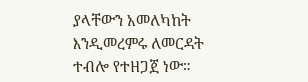ያላቸውን አመለካከት እንዲመረምሩ ለመርዳት ተብሎ የተዘጋጀ ነው።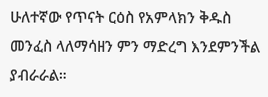ሁለተኛው የጥናት ርዕስ የአምላክን ቅዱስ መንፈስ ላለማሳዘን ምን ማድረግ እንደምንችል ያብራራል።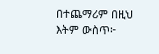በተጨማሪም በዚህ እትም ውስጥ፦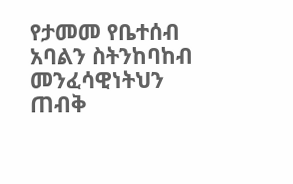የታመመ የቤተሰብ አባልን ስትንከባከብ መንፈሳዊነትህን ጠብቅ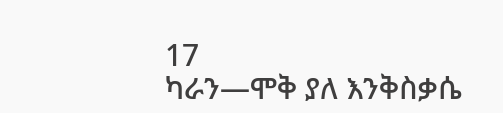17
ካራን—ሞቅ ያለ እንቅስቃሴ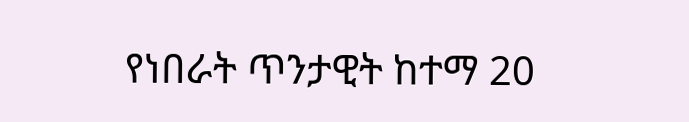የነበራት ጥንታዊት ከተማ 20